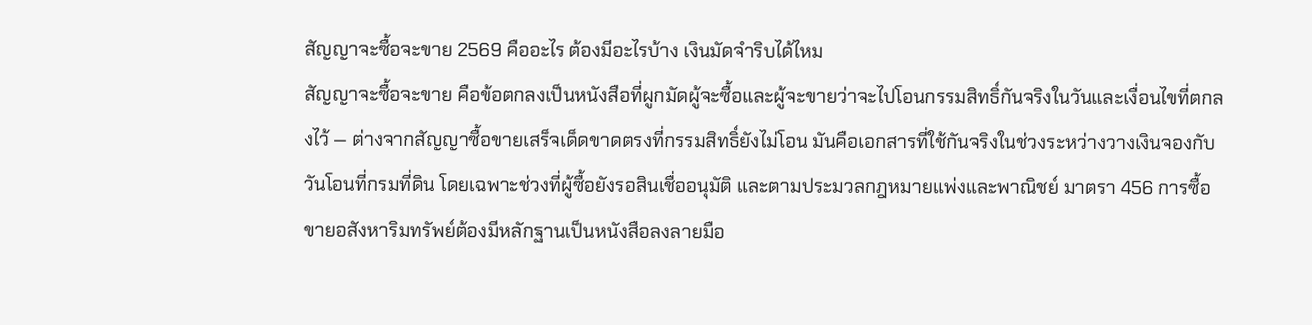สัญญาจะซื้อจะขาย 2569 คืออะไร ต้องมีอะไรบ้าง เงินมัดจำริบได้ไหม
สัญญาจะซื้อจะขาย คือข้อตกลงเป็นหนังสือที่ผูกมัดผู้จะซื้อและผู้จะขายว่าจะไปโอนกรรมสิทธิ์กันจริงในวันและเงื่อนไขที่ตกลงไว้ — ต่างจากสัญญาซื้อขายเสร็จเด็ดขาดตรงที่กรรมสิทธิ์ยังไม่โอน มันคือเอกสารที่ใช้กันจริงในช่วงระหว่างวางเงินจองกับวันโอนที่กรมที่ดิน โดยเฉพาะช่วงที่ผู้ซื้อยังรอสินเชื่ออนุมัติ และตามประมวลกฎหมายแพ่งและพาณิชย์ มาตรา 456 การซื้อขายอสังหาริมทรัพย์ต้องมีหลักฐานเป็นหนังสือลงลายมือ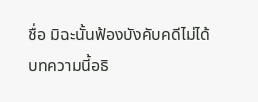ชื่อ มิฉะนั้นฟ้องบังคับคดีไม่ได้
บทความนี้อธิ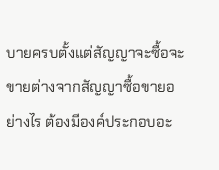บายครบตั้งแต่สัญญาจะซื้อจะขายต่างจากสัญญาซื้อขายอย่างไร ต้องมีองค์ประกอบอะ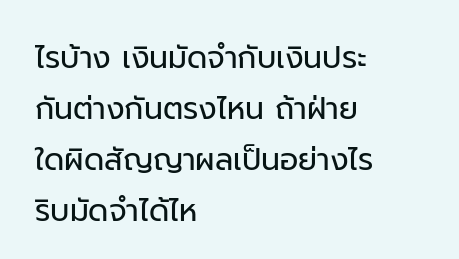ไรบ้าง เงินมัดจำกับเงินประกันต่างกันตรงไหน ถ้าฝ่ายใดผิดสัญญาผลเป็นอย่างไร ริบมัดจำได้ไห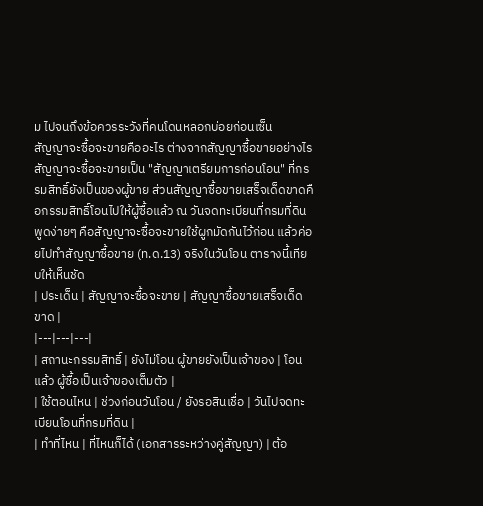ม ไปจนถึงข้อควรระวังที่คนโดนหลอกบ่อยก่อนเซ็น
สัญญาจะซื้อจะขายคืออะไร ต่างจากสัญญาซื้อขายอย่างไร
สัญญาจะซื้อจะขายเป็น "สัญญาเตรียมการก่อนโอน" ที่กรรมสิทธิ์ยังเป็นของผู้ขาย ส่วนสัญญาซื้อขายเสร็จเด็ดขาดคือกรรมสิทธิ์โอนไปให้ผู้ซื้อแล้ว ณ วันจดทะเบียนที่กรมที่ดิน พูดง่ายๆ คือสัญญาจะซื้อจะขายใช้ผูกมัดกันไว้ก่อน แล้วค่อยไปทำสัญญาซื้อขาย (ท.ด.13) จริงในวันโอน ตารางนี้เทียบให้เห็นชัด
| ประเด็น | สัญญาจะซื้อจะขาย | สัญญาซื้อขายเสร็จเด็ดขาด |
|---|---|---|
| สถานะกรรมสิทธิ์ | ยังไม่โอน ผู้ขายยังเป็นเจ้าของ | โอนแล้ว ผู้ซื้อเป็นเจ้าของเต็มตัว |
| ใช้ตอนไหน | ช่วงก่อนวันโอน / ยังรอสินเชื่อ | วันไปจดทะเบียนโอนที่กรมที่ดิน |
| ทำที่ไหน | ที่ไหนก็ได้ (เอกสารระหว่างคู่สัญญา) | ต้อ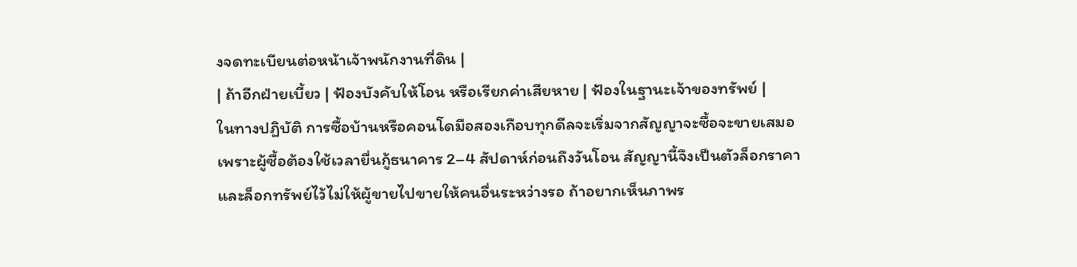งจดทะเบียนต่อหน้าเจ้าพนักงานที่ดิน |
| ถ้าอีกฝ่ายเบี้ยว | ฟ้องบังคับให้โอน หรือเรียกค่าเสียหาย | ฟ้องในฐานะเจ้าของทรัพย์ |
ในทางปฏิบัติ การซื้อบ้านหรือคอนโดมือสองเกือบทุกดีลจะเริ่มจากสัญญาจะซื้อจะขายเสมอ เพราะผู้ซื้อต้องใช้เวลายื่นกู้ธนาคาร 2–4 สัปดาห์ก่อนถึงวันโอน สัญญานี้จึงเป็นตัวล็อกราคาและล็อกทรัพย์ไว้ไม่ให้ผู้ขายไปขายให้คนอื่นระหว่างรอ ถ้าอยากเห็นภาพร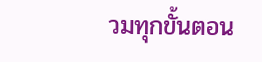วมทุกขั้นตอน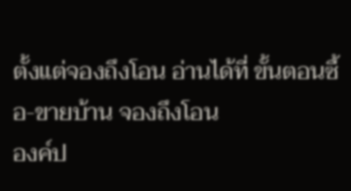ตั้งแต่จองถึงโอน อ่านได้ที่ ขั้นตอนซื้อ-ขายบ้าน จองถึงโอน
องค์ป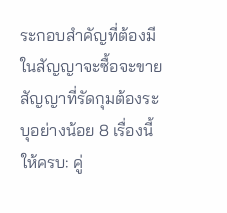ระกอบสำคัญที่ต้องมีในสัญญาจะซื้อจะขาย
สัญญาที่รัดกุมต้องระบุอย่างน้อย 8 เรื่องนี้ให้ครบ: คู่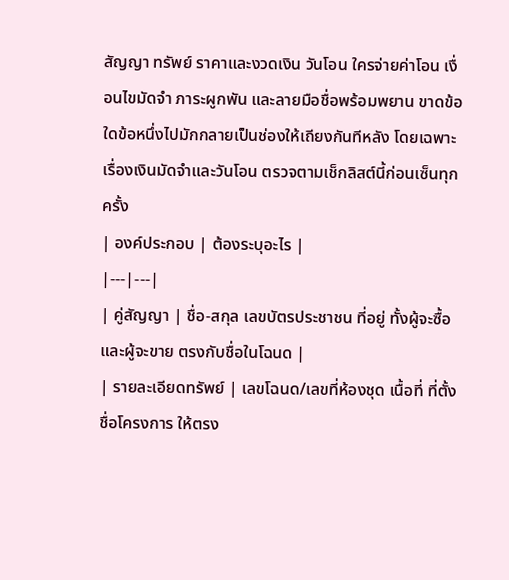สัญญา ทรัพย์ ราคาและงวดเงิน วันโอน ใครจ่ายค่าโอน เงื่อนไขมัดจำ ภาระผูกพัน และลายมือชื่อพร้อมพยาน ขาดข้อใดข้อหนึ่งไปมักกลายเป็นช่องให้เถียงกันทีหลัง โดยเฉพาะเรื่องเงินมัดจำและวันโอน ตรวจตามเช็กลิสต์นี้ก่อนเซ็นทุกครั้ง
| องค์ประกอบ | ต้องระบุอะไร |
|---|---|
| คู่สัญญา | ชื่อ-สกุล เลขบัตรประชาชน ที่อยู่ ทั้งผู้จะซื้อและผู้จะขาย ตรงกับชื่อในโฉนด |
| รายละเอียดทรัพย์ | เลขโฉนด/เลขที่ห้องชุด เนื้อที่ ที่ตั้ง ชื่อโครงการ ให้ตรง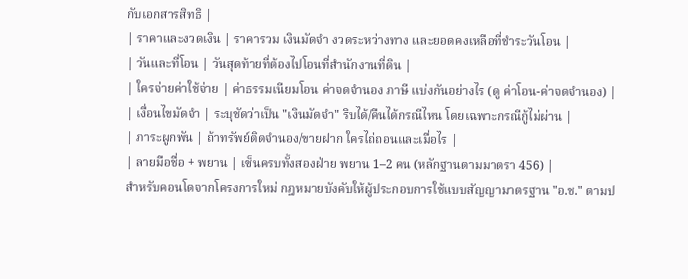กับเอกสารสิทธิ |
| ราคาและงวดเงิน | ราคารวม เงินมัดจำ งวดระหว่างทาง และยอดคงเหลือที่ชำระวันโอน |
| วันและที่โอน | วันสุดท้ายที่ต้องไปโอนที่สำนักงานที่ดิน |
| ใครจ่ายค่าใช้จ่าย | ค่าธรรมเนียมโอน ค่าจดจำนอง ภาษี แบ่งกันอย่างไร (ดู ค่าโอน-ค่าจดจำนอง) |
| เงื่อนไขมัดจำ | ระบุชัดว่าเป็น "เงินมัดจำ" ริบได้/คืนได้กรณีไหน โดยเฉพาะกรณีกู้ไม่ผ่าน |
| ภาระผูกพัน | ถ้าทรัพย์ติดจำนอง/ขายฝาก ใครไถ่ถอนและเมื่อไร |
| ลายมือชื่อ + พยาน | เซ็นครบทั้งสองฝ่าย พยาน 1–2 คน (หลักฐานตามมาตรา 456) |
สำหรับคอนโดจากโครงการใหม่ กฎหมายบังคับให้ผู้ประกอบการใช้แบบสัญญามาตรฐาน "อ.ช." ตามป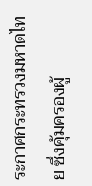ระกาศกระทรวงมหาดไทย ซึ่งคุ้มครองผู้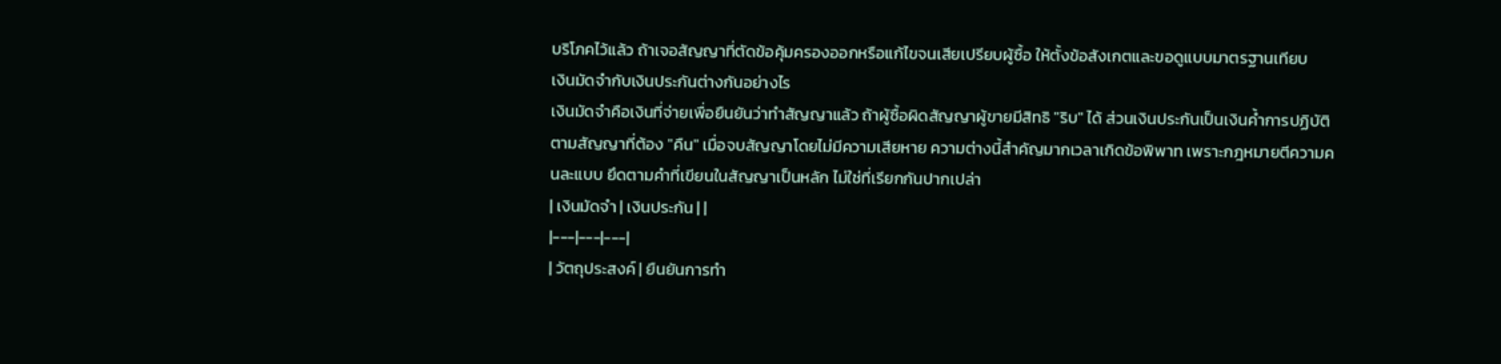บริโภคไว้แล้ว ถ้าเจอสัญญาที่ตัดข้อคุ้มครองออกหรือแก้ไขจนเสียเปรียบผู้ซื้อ ให้ตั้งข้อสังเกตและขอดูแบบมาตรฐานเทียบ
เงินมัดจำกับเงินประกันต่างกันอย่างไร
เงินมัดจำคือเงินที่จ่ายเพื่อยืนยันว่าทำสัญญาแล้ว ถ้าผู้ซื้อผิดสัญญาผู้ขายมีสิทธิ "ริบ" ได้ ส่วนเงินประกันเป็นเงินค้ำการปฏิบัติตามสัญญาที่ต้อง "คืน" เมื่อจบสัญญาโดยไม่มีความเสียหาย ความต่างนี้สำคัญมากเวลาเกิดข้อพิพาท เพราะกฎหมายตีความคนละแบบ ยึดตามคำที่เขียนในสัญญาเป็นหลัก ไม่ใช่ที่เรียกกันปากเปล่า
| เงินมัดจำ | เงินประกัน | |
|---|---|---|
| วัตถุประสงค์ | ยืนยันการทำ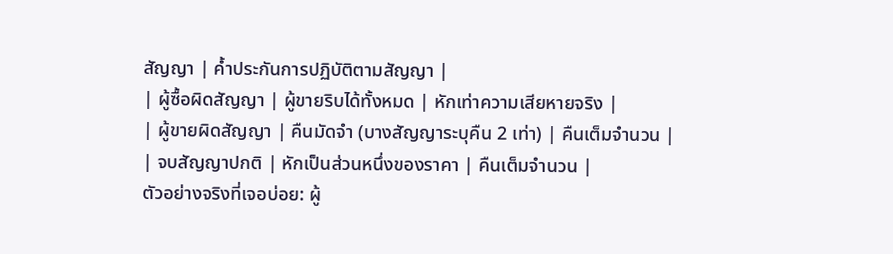สัญญา | ค้ำประกันการปฏิบัติตามสัญญา |
| ผู้ซื้อผิดสัญญา | ผู้ขายริบได้ทั้งหมด | หักเท่าความเสียหายจริง |
| ผู้ขายผิดสัญญา | คืนมัดจำ (บางสัญญาระบุคืน 2 เท่า) | คืนเต็มจำนวน |
| จบสัญญาปกติ | หักเป็นส่วนหนึ่งของราคา | คืนเต็มจำนวน |
ตัวอย่างจริงที่เจอบ่อย: ผู้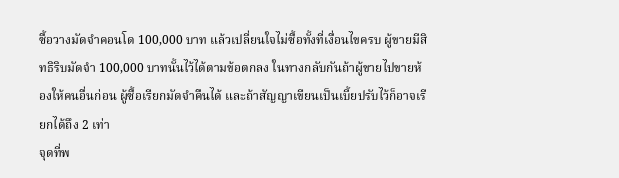ซื้อวางมัดจำคอนโด 100,000 บาท แล้วเปลี่ยนใจไม่ซื้อทั้งที่เงื่อนไขครบ ผู้ขายมีสิทธิริบมัดจำ 100,000 บาทนั้นไว้ได้ตามข้อตกลง ในทางกลับกันถ้าผู้ขายไปขายห้องให้คนอื่นก่อน ผู้ซื้อเรียกมัดจำคืนได้ และถ้าสัญญาเขียนเป็นเบี้ยปรับไว้ก็อาจเรียกได้ถึง 2 เท่า
จุดที่พ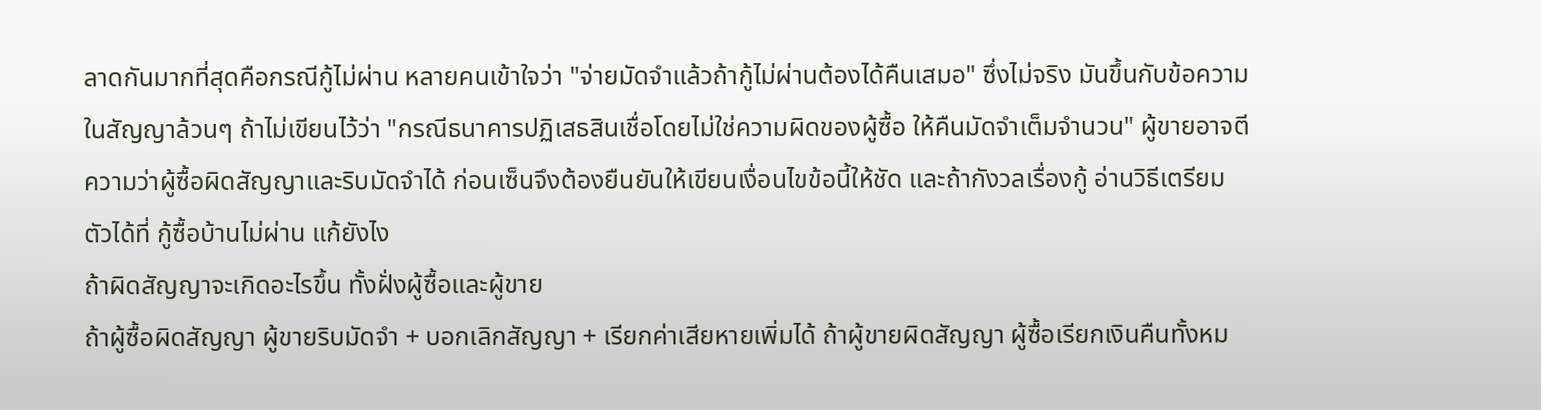ลาดกันมากที่สุดคือกรณีกู้ไม่ผ่าน หลายคนเข้าใจว่า "จ่ายมัดจำแล้วถ้ากู้ไม่ผ่านต้องได้คืนเสมอ" ซึ่งไม่จริง มันขึ้นกับข้อความในสัญญาล้วนๆ ถ้าไม่เขียนไว้ว่า "กรณีธนาคารปฏิเสธสินเชื่อโดยไม่ใช่ความผิดของผู้ซื้อ ให้คืนมัดจำเต็มจำนวน" ผู้ขายอาจตีความว่าผู้ซื้อผิดสัญญาและริบมัดจำได้ ก่อนเซ็นจึงต้องยืนยันให้เขียนเงื่อนไขข้อนี้ให้ชัด และถ้ากังวลเรื่องกู้ อ่านวิธีเตรียมตัวได้ที่ กู้ซื้อบ้านไม่ผ่าน แก้ยังไง
ถ้าผิดสัญญาจะเกิดอะไรขึ้น ทั้งฝั่งผู้ซื้อและผู้ขาย
ถ้าผู้ซื้อผิดสัญญา ผู้ขายริบมัดจำ + บอกเลิกสัญญา + เรียกค่าเสียหายเพิ่มได้ ถ้าผู้ขายผิดสัญญา ผู้ซื้อเรียกเงินคืนทั้งหม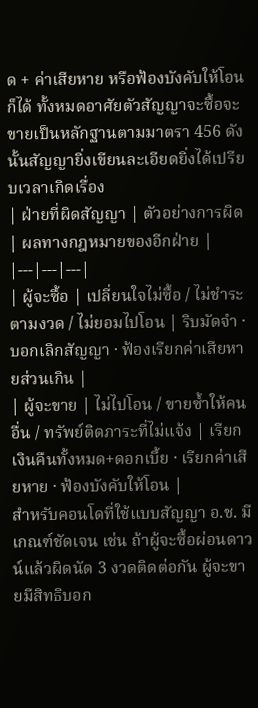ด + ค่าเสียหาย หรือฟ้องบังคับให้โอนก็ได้ ทั้งหมดอาศัยตัวสัญญาจะซื้อจะขายเป็นหลักฐานตามมาตรา 456 ดังนั้นสัญญายิ่งเขียนละเอียดยิ่งได้เปรียบเวลาเกิดเรื่อง
| ฝ่ายที่ผิดสัญญา | ตัวอย่างการผิด | ผลทางกฎหมายของอีกฝ่าย |
|---|---|---|
| ผู้จะซื้อ | เปลี่ยนใจไม่ซื้อ / ไม่ชำระตามงวด / ไม่ยอมไปโอน | ริบมัดจำ · บอกเลิกสัญญา · ฟ้องเรียกค่าเสียหายส่วนเกิน |
| ผู้จะขาย | ไม่ไปโอน / ขายซ้ำให้คนอื่น / ทรัพย์ติดภาระที่ไม่แจ้ง | เรียกเงินคืนทั้งหมด+ดอกเบี้ย · เรียกค่าเสียหาย · ฟ้องบังคับให้โอน |
สำหรับคอนโดที่ใช้แบบสัญญา อ.ช. มีเกณฑ์ชัดเจน เช่น ถ้าผู้จะซื้อผ่อนดาวน์แล้วผิดนัด 3 งวดติดต่อกัน ผู้จะขายมีสิทธิบอก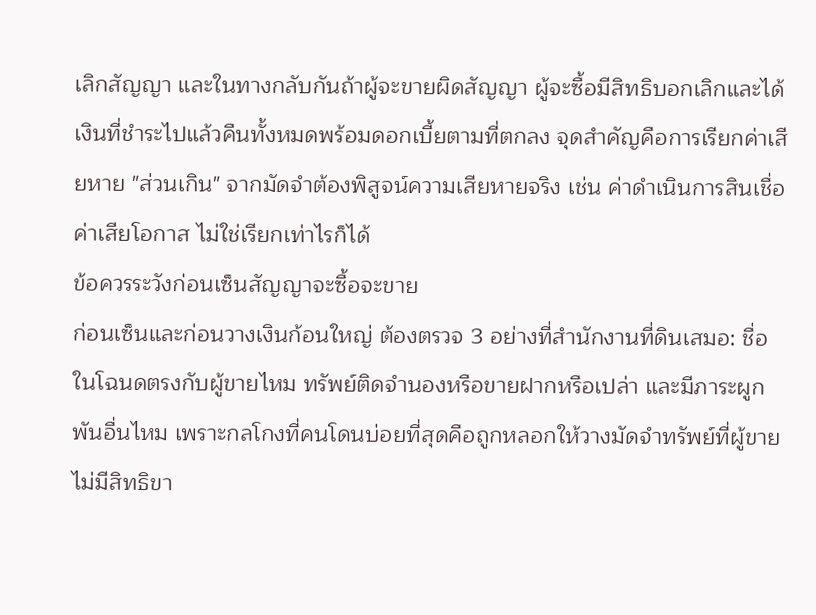เลิกสัญญา และในทางกลับกันถ้าผู้จะขายผิดสัญญา ผู้จะซื้อมีสิทธิบอกเลิกและได้เงินที่ชำระไปแล้วคืนทั้งหมดพร้อมดอกเบี้ยตามที่ตกลง จุดสำคัญคือการเรียกค่าเสียหาย "ส่วนเกิน" จากมัดจำต้องพิสูจน์ความเสียหายจริง เช่น ค่าดำเนินการสินเชื่อ ค่าเสียโอกาส ไม่ใช่เรียกเท่าไรก็ได้
ข้อควรระวังก่อนเซ็นสัญญาจะซื้อจะขาย
ก่อนเซ็นและก่อนวางเงินก้อนใหญ่ ต้องตรวจ 3 อย่างที่สำนักงานที่ดินเสมอ: ชื่อในโฉนดตรงกับผู้ขายไหม ทรัพย์ติดจำนองหรือขายฝากหรือเปล่า และมีภาระผูกพันอื่นไหม เพราะกลโกงที่คนโดนบ่อยที่สุดคือถูกหลอกให้วางมัดจำทรัพย์ที่ผู้ขายไม่มีสิทธิขา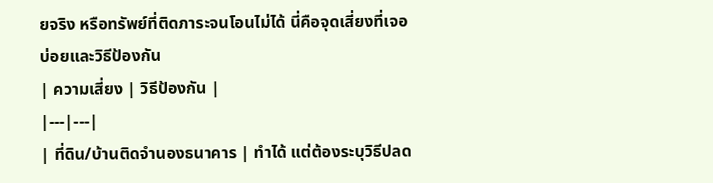ยจริง หรือทรัพย์ที่ติดภาระจนโอนไม่ได้ นี่คือจุดเสี่ยงที่เจอบ่อยและวิธีป้องกัน
| ความเสี่ยง | วิธีป้องกัน |
|---|---|
| ที่ดิน/บ้านติดจำนองธนาคาร | ทำได้ แต่ต้องระบุวิธีปลด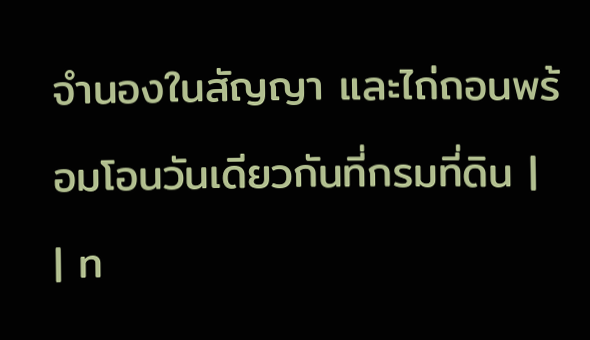จำนองในสัญญา และไถ่ถอนพร้อมโอนวันเดียวกันที่กรมที่ดิน |
| ท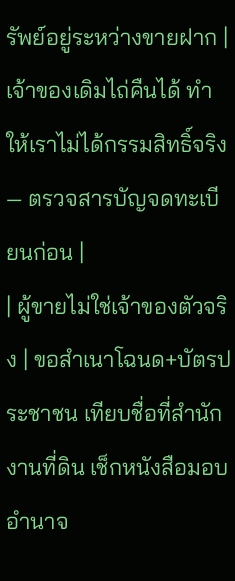รัพย์อยู่ระหว่างขายฝาก | เจ้าของเดิมไถ่คืนได้ ทำให้เราไม่ได้กรรมสิทธิ์จริง — ตรวจสารบัญจดทะเบียนก่อน |
| ผู้ขายไม่ใช่เจ้าของตัวจริง | ขอสำเนาโฉนด+บัตรประชาชน เทียบชื่อที่สำนักงานที่ดิน เช็กหนังสือมอบอำนาจ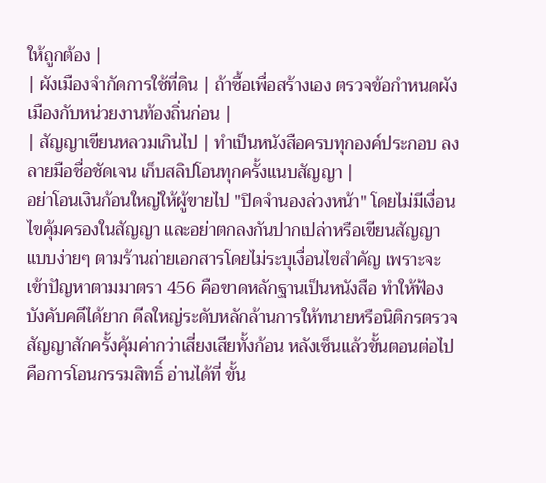ให้ถูกต้อง |
| ผังเมืองจำกัดการใช้ที่ดิน | ถ้าซื้อเพื่อสร้างเอง ตรวจข้อกำหนดผังเมืองกับหน่วยงานท้องถิ่นก่อน |
| สัญญาเขียนหลวมเกินไป | ทำเป็นหนังสือครบทุกองค์ประกอบ ลงลายมือชื่อชัดเจน เก็บสลิปโอนทุกครั้งแนบสัญญา |
อย่าโอนเงินก้อนใหญ่ให้ผู้ขายไป "ปิดจำนองล่วงหน้า" โดยไม่มีเงื่อนไขคุ้มครองในสัญญา และอย่าตกลงกันปากเปล่าหรือเขียนสัญญาแบบง่ายๆ ตามร้านถ่ายเอกสารโดยไม่ระบุเงื่อนไขสำคัญ เพราะจะเข้าปัญหาตามมาตรา 456 คือขาดหลักฐานเป็นหนังสือ ทำให้ฟ้องบังคับคดีได้ยาก ดีลใหญ่ระดับหลักล้านการให้ทนายหรือนิติกรตรวจสัญญาสักครั้งคุ้มค่ากว่าเสี่ยงเสียทั้งก้อน หลังเซ็นแล้วขั้นตอนต่อไปคือการโอนกรรมสิทธิ์ อ่านได้ที่ ขั้น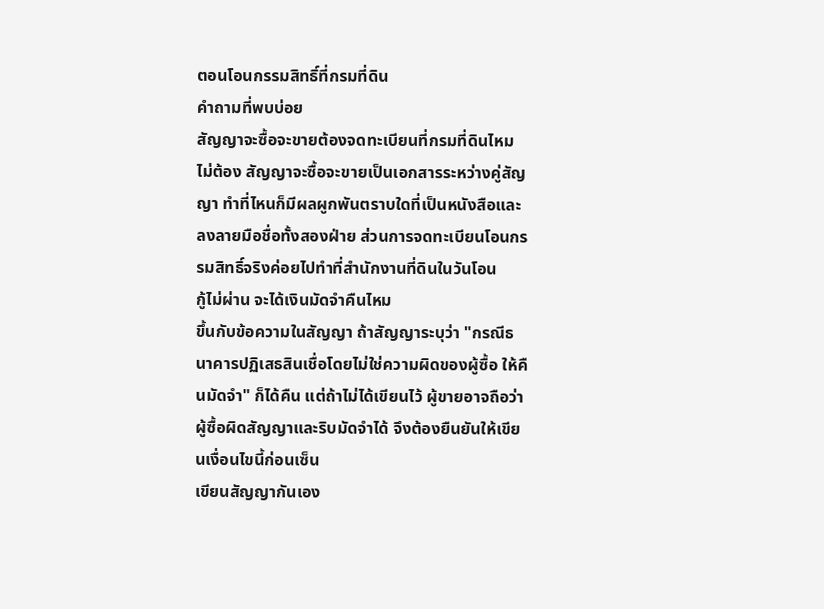ตอนโอนกรรมสิทธิ์ที่กรมที่ดิน
คำถามที่พบบ่อย
สัญญาจะซื้อจะขายต้องจดทะเบียนที่กรมที่ดินไหม
ไม่ต้อง สัญญาจะซื้อจะขายเป็นเอกสารระหว่างคู่สัญญา ทำที่ไหนก็มีผลผูกพันตราบใดที่เป็นหนังสือและลงลายมือชื่อทั้งสองฝ่าย ส่วนการจดทะเบียนโอนกรรมสิทธิ์จริงค่อยไปทำที่สำนักงานที่ดินในวันโอน
กู้ไม่ผ่าน จะได้เงินมัดจำคืนไหม
ขึ้นกับข้อความในสัญญา ถ้าสัญญาระบุว่า "กรณีธนาคารปฏิเสธสินเชื่อโดยไม่ใช่ความผิดของผู้ซื้อ ให้คืนมัดจำ" ก็ได้คืน แต่ถ้าไม่ได้เขียนไว้ ผู้ขายอาจถือว่าผู้ซื้อผิดสัญญาและริบมัดจำได้ จึงต้องยืนยันให้เขียนเงื่อนไขนี้ก่อนเซ็น
เขียนสัญญากันเอง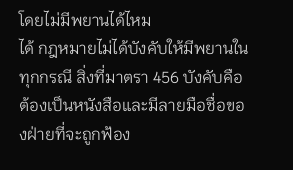โดยไม่มีพยานได้ไหม
ได้ กฎหมายไม่ได้บังคับให้มีพยานในทุกกรณี สิ่งที่มาตรา 456 บังคับคือต้องเป็นหนังสือและมีลายมือชื่อของฝ่ายที่จะถูกฟ้อง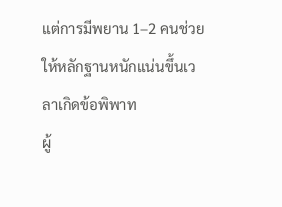แต่การมีพยาน 1–2 คนช่วยให้หลักฐานหนักแน่นขึ้นเวลาเกิดข้อพิพาท
ผู้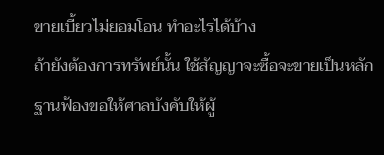ขายเบี้ยวไม่ยอมโอน ทำอะไรได้บ้าง
ถ้ายังต้องการทรัพย์นั้น ใช้สัญญาจะซื้อจะขายเป็นหลักฐานฟ้องขอให้ศาลบังคับให้ผู้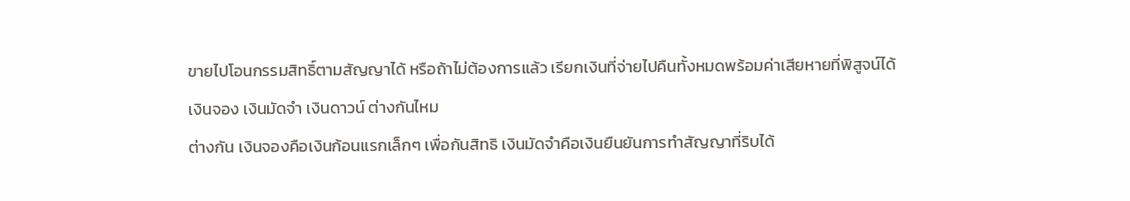ขายไปโอนกรรมสิทธิ์ตามสัญญาได้ หรือถ้าไม่ต้องการแล้ว เรียกเงินที่จ่ายไปคืนทั้งหมดพร้อมค่าเสียหายที่พิสูจน์ได้
เงินจอง เงินมัดจำ เงินดาวน์ ต่างกันไหม
ต่างกัน เงินจองคือเงินก้อนแรกเล็กๆ เพื่อกันสิทธิ เงินมัดจำคือเงินยืนยันการทำสัญญาที่ริบได้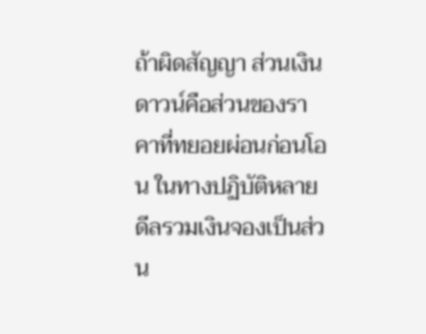ถ้าผิดสัญญา ส่วนเงินดาวน์คือส่วนของราคาที่ทยอยผ่อนก่อนโอน ในทางปฏิบัติหลายดีลรวมเงินจองเป็นส่วน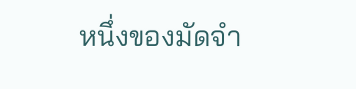หนึ่งของมัดจำ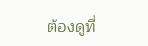ต้องดูที่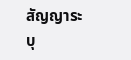สัญญาระบุ